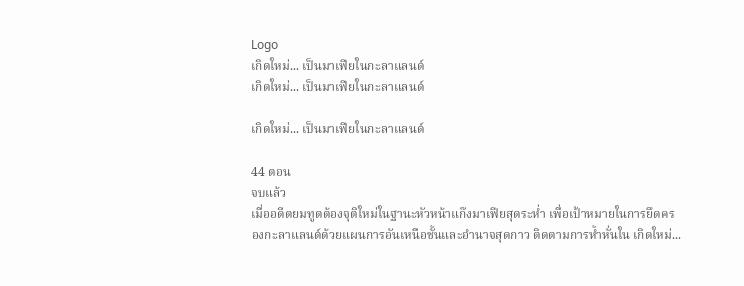Logo
เกิดใหม่... เป็นมาเฟียในกะลาแลนด์
เกิดใหม่... เป็นมาเฟียในกะลาแลนด์

เกิดใหม่... เป็นมาเฟียในกะลาแลนด์

44 ตอน
จบแล้ว
เมื่ออดีตยมทูตต้องจุติใหม่ในฐานะหัวหน้าแก๊งมาเฟียสุดระห่ำ เพื่อเป้าหมายในการยึดครองกะลาแลนด์ด้วยแผนการอันเหนือชั้นและอำนาจสุดกาว ติดตามการห้ำหั่นใน เกิดใหม่...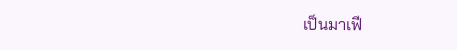เป็นมาเฟี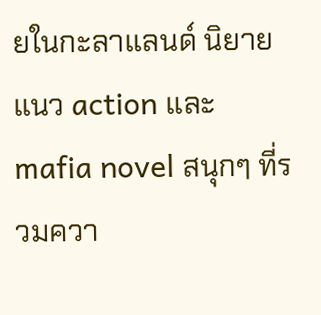ยในกะลาแลนด์ นิยายแนว action และ mafia novel สนุกๆ ที่รวมควา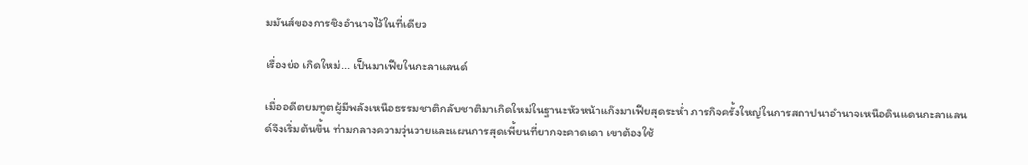มมันส์ของการชิงอำนาจไว้ในที่เดียว

เรื่องย่อ เกิดใหม่... เป็นมาเฟียในกะลาแลนด์

เมื่ออดีตยมทูตผู้มีพลังเหนือธรรมชาติกลับชาติมาเกิดใหม่ในฐานะหัวหน้าแก๊งมาเฟียสุดระห่ำ ภารกิจครั้งใหญ่ในการสถาปนาอำนาจเหนือดินแดนกะลาแลนด์จึงเริ่มต้นขึ้น ท่ามกลางความวุ่นวายและแผนการสุดเพี้ยนที่ยากจะคาดเดา เขาต้องใช้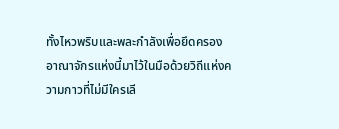ทั้งไหวพริบและพละกำลังเพื่อยึดครองอาณาจักรแห่งนี้มาไว้ในมือด้วยวิถีแห่งความกาวที่ไม่มีใครเลี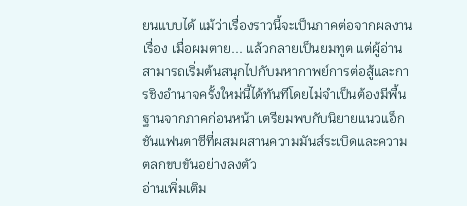ยนแบบได้ แม้ว่าเรื่องราวนี้จะเป็นภาคต่อจากผลงานเรื่อง เมื่อผมตาย... แล้วกลายเป็นยมทูต แต่ผู้อ่านสามารถเริ่มต้นสนุกไปกับมหากาพย์การต่อสู้และการชิงอำนาจครั้งใหม่นี้ได้ทันทีโดยไม่จำเป็นต้องมีพื้นฐานจากภาคก่อนหน้า เตรียมพบกับนิยายแนวแอ็กชันแฟนตาซีที่ผสมผสานความมันส์ระเบิดและความตลกขบขันอย่างลงตัว
อ่านเพิ่มเติม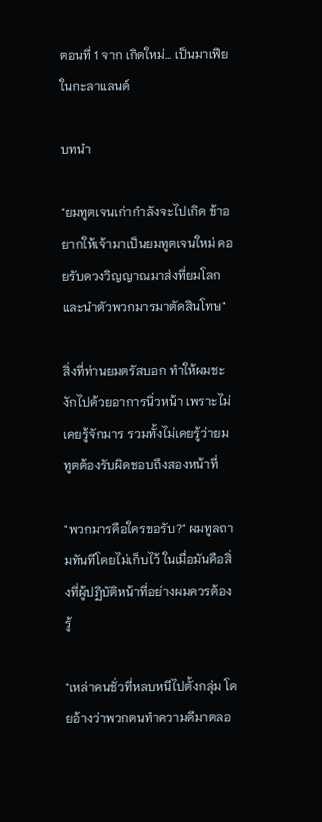ตอนที่ 1 จาก เกิดใหม่... เป็นมาเฟียในกะลาแลนด์

บทนำ

"ยมทูตเจนเก่ากำลังจะไปเกิด ข้าอยากให้เจ้ามาเป็นยมทูตเจนใหม่ คอยรับดวงวิญญาณมาส่งที่ยมโลก และนำตัวพวกมารมาตัดสินโทษ"

สิ่งที่ท่านยมตรัสบอก ทำให้ผมชะงักไปด้วยอาการนิ่วหน้า เพราะไม่เคยรู้จักมาร รวมทั้งไม่เคยรู้ว่ายมทูตต้องรับผิดชอบถึงสองหน้าที่

"พวกมารคือใครขอรับ?" ผมทูลถามทันทีโดยไม่เก็บไว้ ในเมื่อมันคือสิ่งที่ผู้ปฏิบัติหน้าที่อย่างผมควรต้องรู้

"เหล่าคนชั่วที่หลบหนีไปตั้งกลุ่ม โดยอ้างว่าพวกตนทำความดีมาตลอ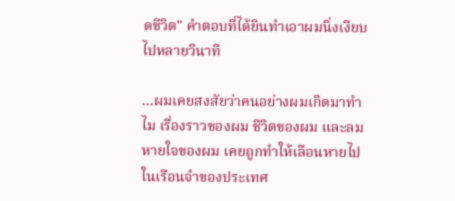ดชีวิต" คำตอบที่ได้ยินทำเอาผมนิ่งเงียบไปหลายวินาที

...ผมเคยสงสัยว่าคนอย่างผมเกิดมาทำไม เรื่องราวของผม ชีวิตของผม และลมหายใจของผม เคยถูกทำให้เลือนหายไปในเรือนจำของประเทศ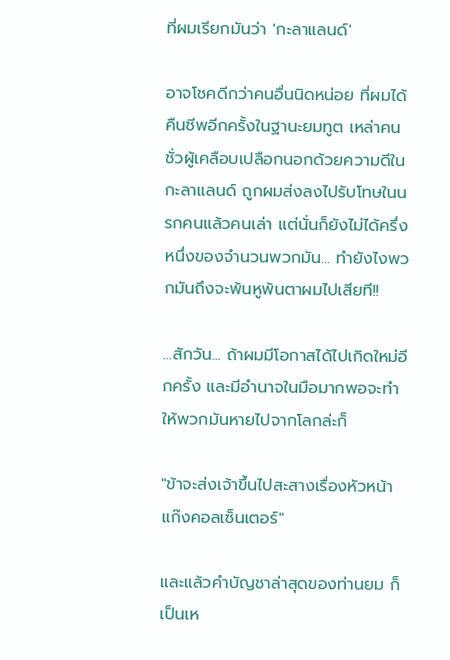ที่ผมเรียกมันว่า 'กะลาแลนด์'

อาจโชคดีกว่าคนอื่นนิดหน่อย ที่ผมได้คืนชีพอีกครั้งในฐานะยมทูต เหล่าคนชั่วผู้เคลือบเปลือกนอกด้วยความดีในกะลาแลนด์ ถูกผมส่งลงไปรับโทษในนรกคนแล้วคนเล่า แต่นั่นก็ยังไม่ได้ครึ่งหนึ่งของจำนวนพวกมัน... ทำยังไงพวกมันถึงจะพ้นหูพ้นตาผมไปเสียที!!

...สักวัน... ถ้าผมมีโอกาสได้ไปเกิดใหม่อีกครั้ง และมีอำนาจในมือมากพอจะทำให้พวกมันหายไปจากโลกล่ะก็

"ข้าจะส่งเจ้าขึ้นไปสะสางเรื่องหัวหน้าแก๊งคอลเซ็นเตอร์"

และแล้วคำบัญชาล่าสุดของท่านยม ก็เป็นเห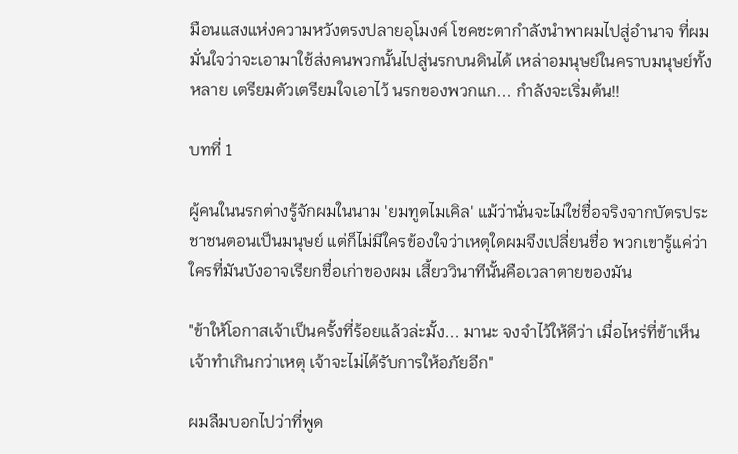มือนแสงแห่งความหวังตรงปลายอุโมงค์ โชคชะตากำลังนำพาผมไปสู่อำนาจ ที่ผมมั่นใจว่าจะเอามาใช้ส่งคนพวกนั้นไปสู่นรกบนดินได้ เหล่าอมนุษย์ในคราบมนุษย์ทั้งหลาย เตรียมตัวเตรียมใจเอาไว้ นรกของพวกแก... กำลังจะเริ่มต้น!!

บทที่ 1

ผู้คนในนรกต่างรู้จักผมในนาม 'ยมทูตไมเคิล' แม้ว่านั่นจะไม่ใช่ชื่อจริงจากบัตรประชาชนตอนเป็นมนุษย์ แต่ก็ไม่มีใครข้องใจว่าเหตุใดผมจึงเปลี่ยนชื่อ พวกเขารู้แค่ว่า ใครที่มันบังอาจเรียกชื่อเก่าของผม เสี้ยววินาทีนั้นคือเวลาตายของมัน

"ข้าให้โอกาสเจ้าเป็นครั้งที่ร้อยแล้วล่ะมั้ง... มานะ จงจำไว้ให้ดีว่า เมื่อไหร่ที่ข้าเห็นเจ้าทำเกินกว่าเหตุ เจ้าจะไม่ได้รับการให้อภัยอีก"

ผมลืมบอกไปว่าที่พูด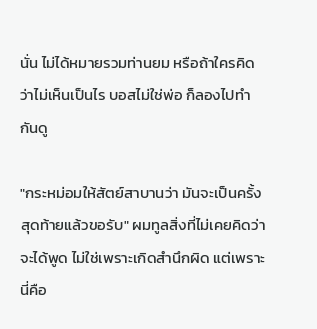นั่น ไม่ได้หมายรวมท่านยม หรือถ้าใครคิดว่าไม่เห็นเป็นไร บอสไม่ใช่พ่อ ก็ลองไปทำกันดู

"กระหม่อมให้สัตย์สาบานว่า มันจะเป็นครั้งสุดท้ายแล้วขอรับ" ผมทูลสิ่งที่ไม่เคยคิดว่าจะได้พูด ไม่ใช่เพราะเกิดสำนึกผิด แต่เพราะนี่คือ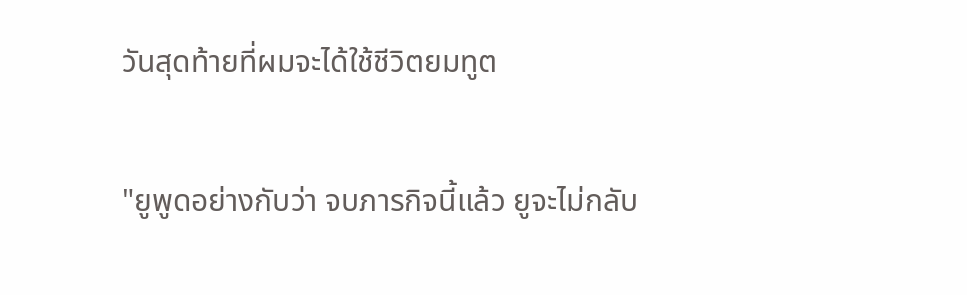วันสุดท้ายที่ผมจะได้ใช้ชีวิตยมทูต

"ยูพูดอย่างกับว่า จบภารกิจนี้แล้ว ยูจะไม่กลับ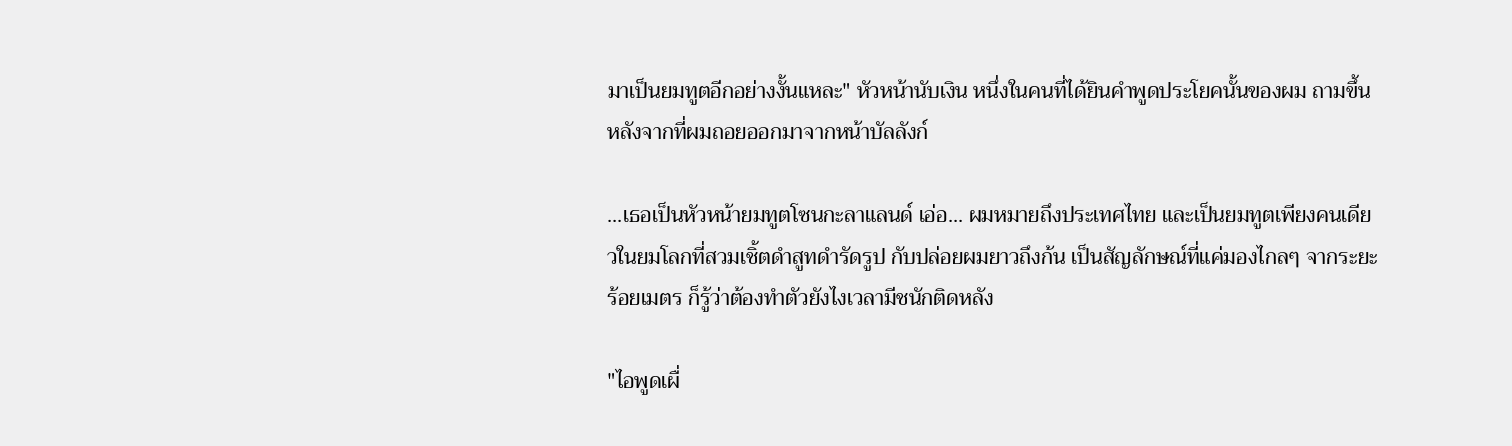มาเป็นยมทูตอีกอย่างงั้นแหละ" หัวหน้านับเงิน หนึ่งในคนที่ได้ยินคำพูดประโยคนั้นของผม ถามขึ้นหลังจากที่ผมถอยออกมาจากหน้าบัลลังก์

...เธอเป็นหัวหน้ายมทูตโซนกะลาแลนด์ เอ่อ... ผมหมายถึงประเทศไทย และเป็นยมทูตเพียงคนเดียวในยมโลกที่สวมเชิ้ตดำสูทดำรัดรูป กับปล่อยผมยาวถึงก้น เป็นสัญลักษณ์ที่แค่มองไกลๆ จากระยะร้อยเมตร ก็รู้ว่าต้องทำตัวยังไงเวลามีชนักติดหลัง

"ไอพูดเผื่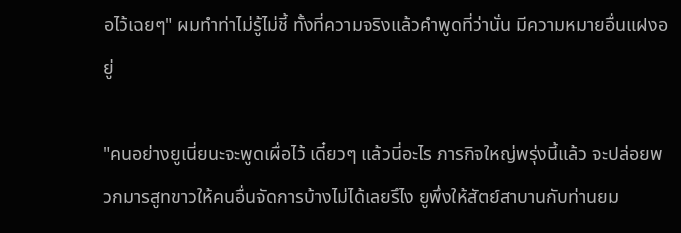อไว้เฉยๆ" ผมทำท่าไม่รู้ไม่ชี้ ทั้งที่ความจริงแล้วคำพูดที่ว่านั่น มีความหมายอื่นแฝงอยู่

"คนอย่างยูเนี่ยนะจะพูดเผื่อไว้ เดี๋ยวๆ แล้วนี่อะไร ภารกิจใหญ่พรุ่งนี้แล้ว จะปล่อยพวกมารสูทขาวให้คนอื่นจัดการบ้างไม่ได้เลยรึไง ยูพึ่งให้สัตย์สาบานกับท่านยม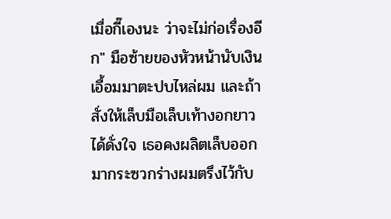เมื่อกี๊เองนะ ว่าจะไม่ก่อเรื่องอีก" มือซ้ายของหัวหน้านับเงินเอื้อมมาตะปบไหล่ผม และถ้าสั่งให้เล็บมือเล็บเท้างอกยาวได้ดั่งใจ เธอคงผลิตเล็บออกมากระซวกร่างผมตรึงไว้กับ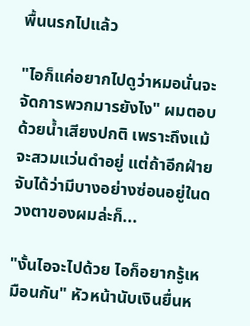พื้นนรกไปแล้ว

"ไอก็แค่อยากไปดูว่าหมอนั่นจะจัดการพวกมารยังไง" ผมตอบด้วยน้ำเสียงปกติ เพราะถึงแม้จะสวมแว่นดำอยู่ แต่ถ้าอีกฝ่ายจับได้ว่ามีบางอย่างซ่อนอยู่ในดวงตาของผมล่ะก็...

"งั้นไอจะไปด้วย ไอก็อยากรู้เหมือนกัน" หัวหน้านับเงินยื่นห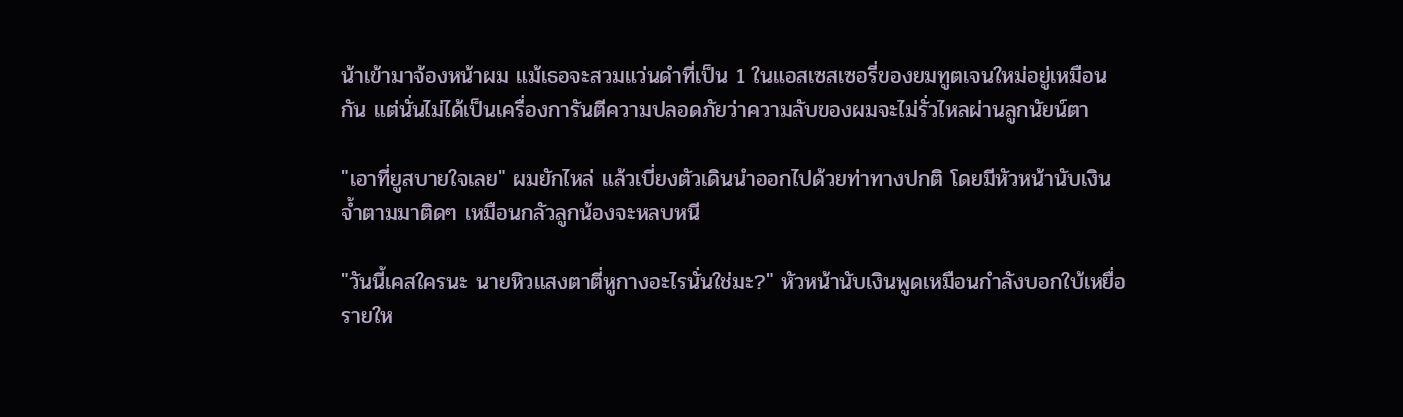น้าเข้ามาจ้องหน้าผม แม้เธอจะสวมแว่นดำที่เป็น 1 ในแอสเซสเซอรี่ของยมทูตเจนใหม่อยู่เหมือนกัน แต่นั่นไม่ได้เป็นเครื่องการันตีความปลอดภัยว่าความลับของผมจะไม่รั่วไหลผ่านลูกนัยน์ตา

"เอาที่ยูสบายใจเลย" ผมยักไหล่ แล้วเบี่ยงตัวเดินนำออกไปด้วยท่าทางปกติ โดยมีหัวหน้านับเงินจ้ำตามมาติดๆ เหมือนกลัวลูกน้องจะหลบหนี

"วันนี้เคสใครนะ นายหิวแสงตาตี่หูกางอะไรนั่นใช่มะ?" หัวหน้านับเงินพูดเหมือนกำลังบอกใบ้เหยื่อรายให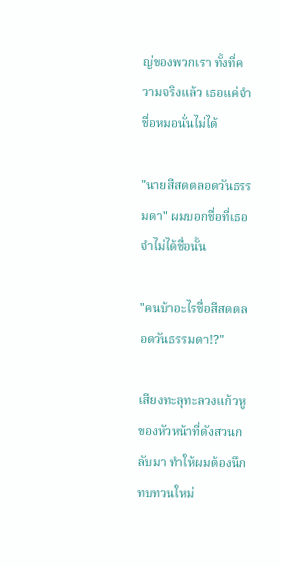ญ่ของพวกเรา ทั้งที่ความจริงแล้ว เธอแค่จำชื่อหมอนั่นไม่ได้

"นายสีสดตลอดวันธรรมดา" ผมบอกชื่อที่เธอจำไม่ได้ชื่อนั้น

"คนบ้าอะไรชื่อสีสดตลอดวันธรรมดา!?"

เสียงทะลุทะลวงแก้วหูของหัวหน้าที่ดังสวนกลับมา ทำให้ผมต้องนึกทบทวนใหม่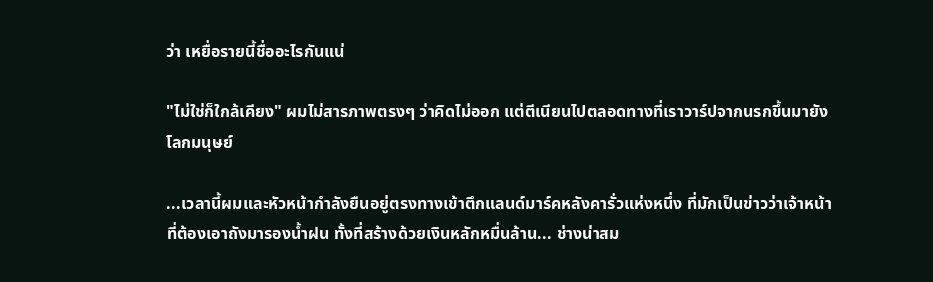ว่า เหยื่อรายนี้ชื่ออะไรกันแน่

"ไม่ใช่ก็ใกล้เคียง" ผมไม่สารภาพตรงๆ ว่าคิดไม่ออก แต่ตีเนียนไปตลอดทางที่เราวาร์ปจากนรกขึ้นมายังโลกมนุษย์

...เวลานี้ผมและหัวหน้ากำลังยืนอยู่ตรงทางเข้าตึกแลนด์มาร์คหลังคารั่วแห่งหนึ่ง ที่มักเป็นข่าวว่าเจ้าหน้าที่ต้องเอาถังมารองน้ำฝน ทั้งที่สร้างด้วยเงินหลักหมื่นล้าน... ช่างน่าสม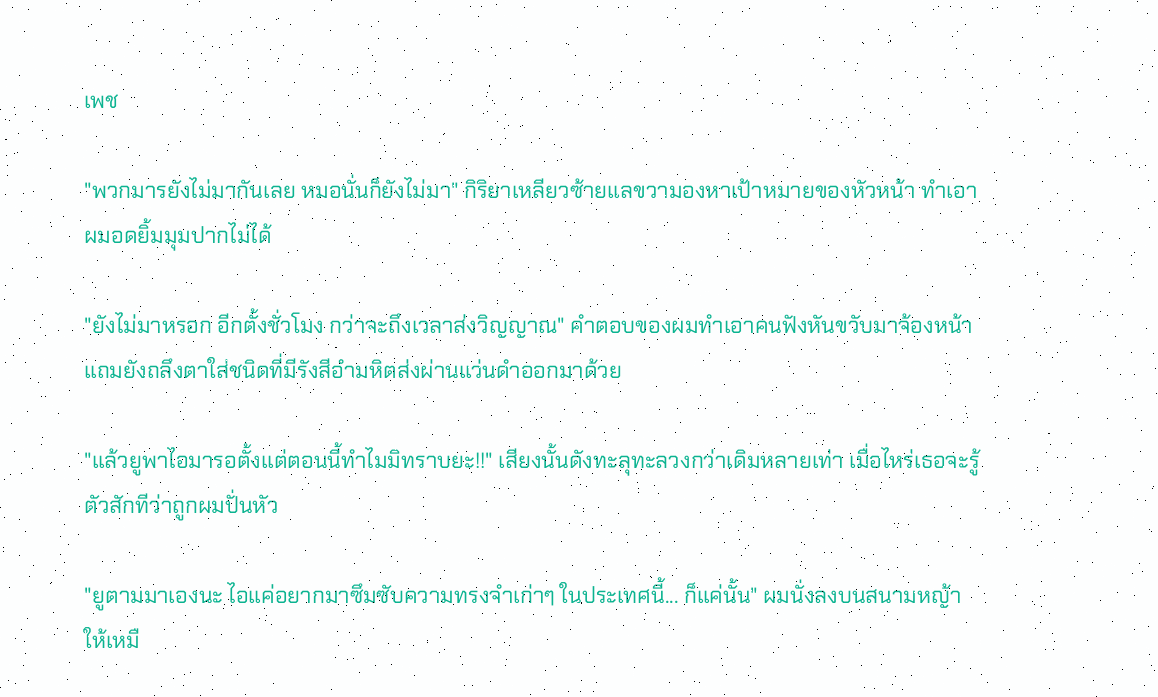เพช

"พวกมารยังไม่มากันเลย หมอนั่นก็ยังไม่มา" กิริยาเหลียวซ้ายแลขวามองหาเป้าหมายของหัวหน้า ทำเอาผมอดยิ้มมุมปากไม่ได้

"ยังไม่มาหรอก อีกตั้งชั่วโมง กว่าจะถึงเวลาส่งวิญญาณ" คำตอบของผมทำเอาคนฟังหันขวับมาจ้องหน้า แถมยังถลึงตาใส่ชนิดที่มีรังสีอำมหิตส่งผ่านแว่นดำออกมาด้วย

"แล้วยูพาไอมารอตั้งแต่ตอนนี้ทำไมมิทราบยะ!!" เสียงนั้นดังทะลุทะลวงกว่าเดิมหลายเท่า เมื่อไหร่เธอจะรู้ตัวสักทีว่าถูกผมปั่นหัว

"ยูตามมาเองนะ ไอแค่อยากมาซึมซับความทรงจำเก่าๆ ในประเทศนี้... ก็แค่นั้น" ผมนั่งลงบนสนามหญ้าให้เหมื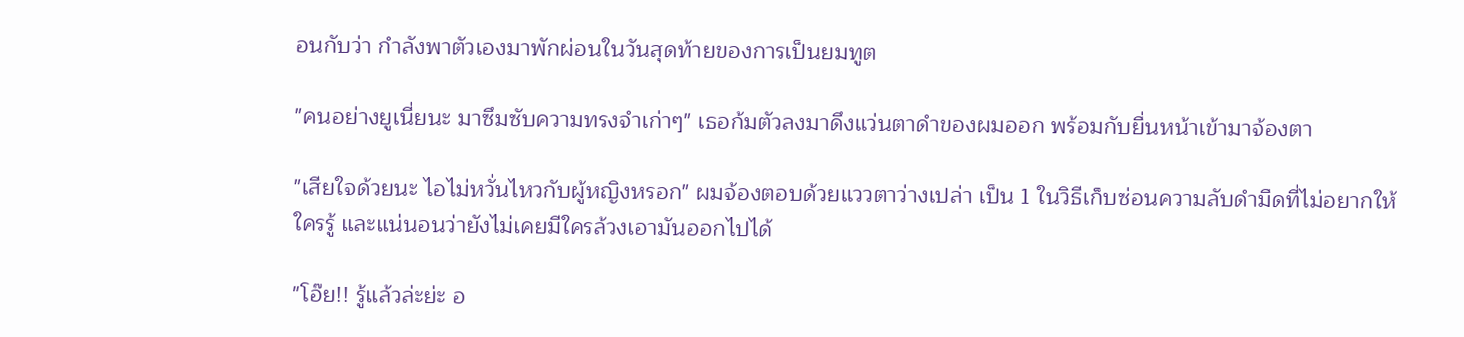อนกับว่า กำลังพาตัวเองมาพักผ่อนในวันสุดท้ายของการเป็นยมทูต

"คนอย่างยูเนี่ยนะ มาซึมซับความทรงจำเก่าๆ" เธอก้มตัวลงมาดึงแว่นตาดำของผมออก พร้อมกับยื่นหน้าเข้ามาจ้องตา

"เสียใจด้วยนะ ไอไม่หวั่นไหวกับผู้หญิงหรอก" ผมจ้องตอบด้วยแววตาว่างเปล่า เป็น 1 ในวิธีเก็บซ่อนความลับดำมืดที่ไม่อยากให้ใครรู้ และแน่นอนว่ายังไม่เคยมีใครล้วงเอามันออกไปได้

"โอ๊ย!! รู้แล้วล่ะย่ะ อ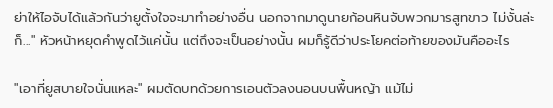ย่าให้ไอจับได้แล้วกันว่ายูตั้งใจจะมาทำอย่างอื่น นอกจากมาดูนายก้อนหินจับพวกมารสูทขาว ไม่งั้นล่ะก็..." หัวหน้าหยุดคำพูดไว้แค่นั้น แต่ถึงจะเป็นอย่างนั้น ผมก็รู้ดีว่าประโยคต่อท้ายของมันคืออะไร

"เอาที่ยูสบายใจนั่นแหละ" ผมตัดบทด้วยการเอนตัวลงนอนบนพื้นหญ้า แม้ไม่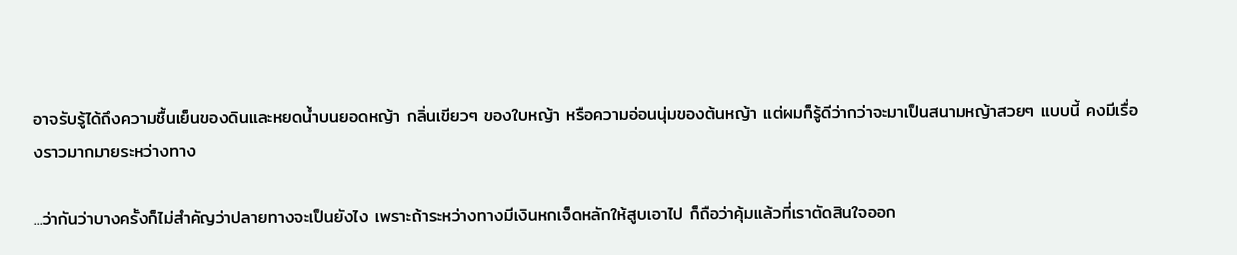อาจรับรู้ได้ถึงความชื้นเย็นของดินและหยดน้ำบนยอดหญ้า กลิ่นเขียวๆ ของใบหญ้า หรือความอ่อนนุ่มของต้นหญ้า แต่ผมก็รู้ดีว่ากว่าจะมาเป็นสนามหญ้าสวยๆ แบบนี้ คงมีเรื่องราวมากมายระหว่างทาง

...ว่ากันว่าบางครั้งก็ไม่สำคัญว่าปลายทางจะเป็นยังไง เพราะถ้าระหว่างทางมีเงินหกเจ็ดหลักให้สูบเอาไป ก็ถือว่าคุ้มแล้วที่เราตัดสินใจออก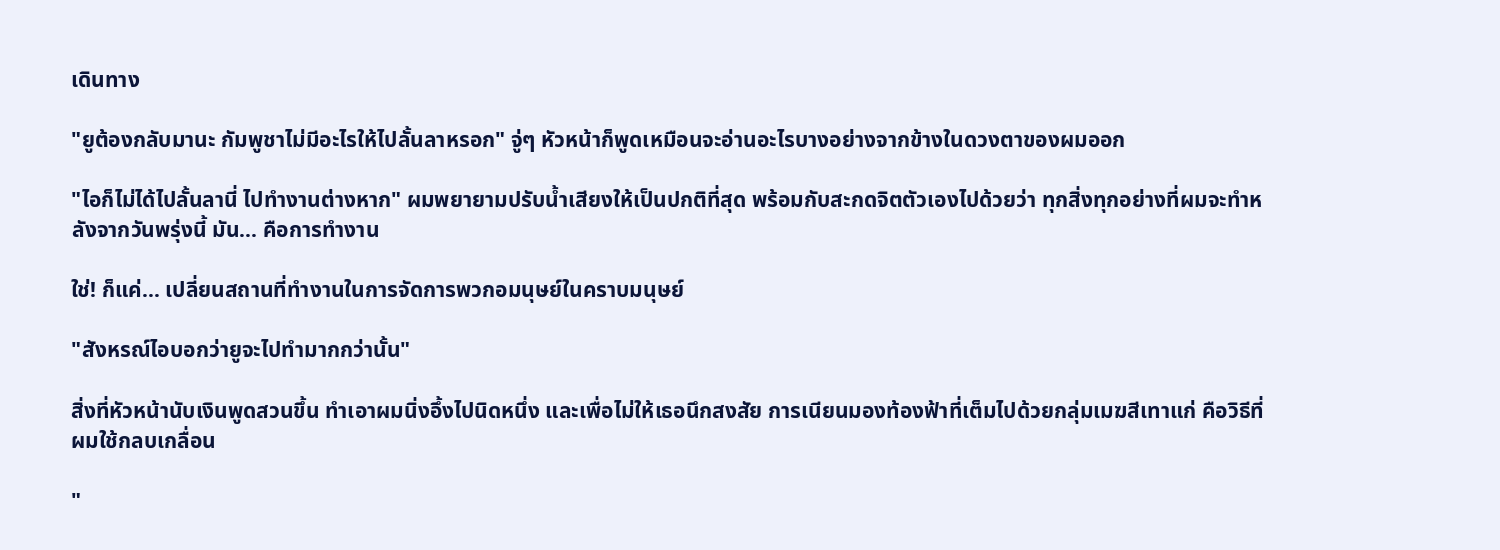เดินทาง

"ยูต้องกลับมานะ กัมพูชาไม่มีอะไรให้ไปลั้นลาหรอก" จู่ๆ หัวหน้าก็พูดเหมือนจะอ่านอะไรบางอย่างจากข้างในดวงตาของผมออก

"ไอก็ไม่ได้ไปลั้นลานี่ ไปทำงานต่างหาก" ผมพยายามปรับน้ำเสียงให้เป็นปกติที่สุด พร้อมกับสะกดจิตตัวเองไปด้วยว่า ทุกสิ่งทุกอย่างที่ผมจะทำหลังจากวันพรุ่งนี้ มัน... คือการทำงาน

ใช่! ก็แค่... เปลี่ยนสถานที่ทำงานในการจัดการพวกอมนุษย์ในคราบมนุษย์

"สังหรณ์ไอบอกว่ายูจะไปทำมากกว่านั้น"

สิ่งที่หัวหน้านับเงินพูดสวนขึ้น ทำเอาผมนิ่งอึ้งไปนิดหนึ่ง และเพื่อไม่ให้เธอนึกสงสัย การเนียนมองท้องฟ้าที่เต็มไปด้วยกลุ่มเมฆสีเทาแก่ คือวิธีที่ผมใช้กลบเกลื่อน

"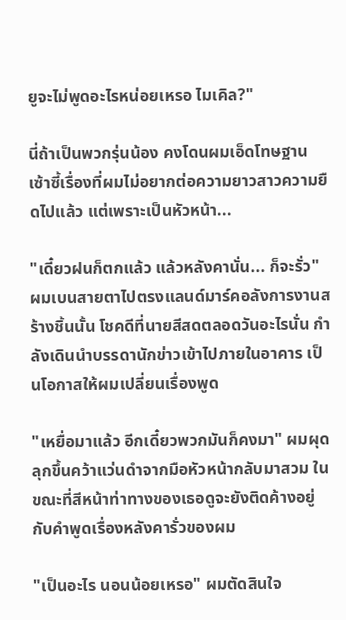ยูจะไม่พูดอะไรหน่อยเหรอ ไมเคิล?"

นี่ถ้าเป็นพวกรุ่นน้อง คงโดนผมเอ็ดโทษฐานเซ้าซี้เรื่องที่ผมไม่อยากต่อความยาวสาวความยืดไปแล้ว แต่เพราะเป็นหัวหน้า...

"เดี๋ยวฝนก็ตกแล้ว แล้วหลังคานั่น... ก็จะรั่ว" ผมเบนสายตาไปตรงแลนด์มาร์คอลังการงานสร้างชิ้นนั้น โชคดีที่นายสีสดตลอดวันอะไรนั่น กำลังเดินนำบรรดานักข่าวเข้าไปภายในอาคาร เป็นโอกาสให้ผมเปลี่ยนเรื่องพูด

"เหยื่อมาแล้ว อีกเดี๋ยวพวกมันก็คงมา" ผมผุดลุกขึ้นคว้าแว่นดำจากมือหัวหน้ากลับมาสวม ในขณะที่สีหน้าท่าทางของเธอดูจะยังติดค้างอยู่กับคำพูดเรื่องหลังคารั่วของผม

"เป็นอะไร นอนน้อยเหรอ" ผมตัดสินใจ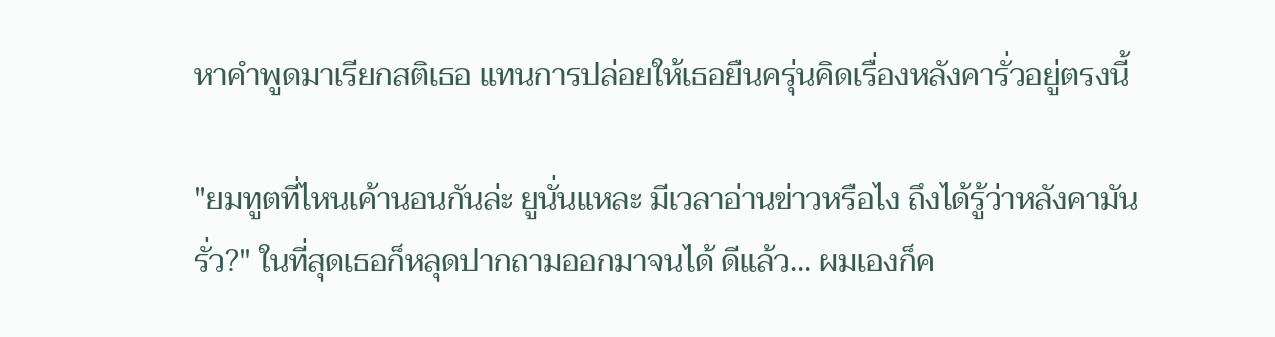หาคำพูดมาเรียกสติเธอ แทนการปล่อยให้เธอยืนครุ่นคิดเรื่องหลังคารั่วอยู่ตรงนี้

"ยมทูตที่ไหนเค้านอนกันล่ะ ยูนั่นแหละ มีเวลาอ่านข่าวหรือไง ถึงได้รู้ว่าหลังคามันรั่ว?" ในที่สุดเธอก็หลุดปากถามออกมาจนได้ ดีแล้ว... ผมเองก็ค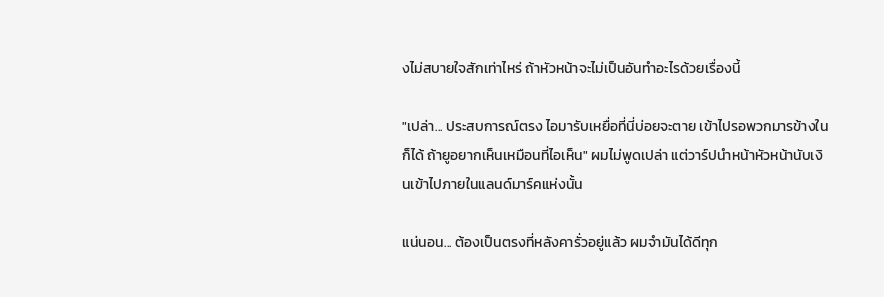งไม่สบายใจสักเท่าไหร่ ถ้าหัวหน้าจะไม่เป็นอันทำอะไรด้วยเรื่องนี้

"เปล่า... ประสบการณ์ตรง ไอมารับเหยื่อที่นี่บ่อยจะตาย เข้าไปรอพวกมารข้างในก็ได้ ถ้ายูอยากเห็นเหมือนที่ไอเห็น" ผมไม่พูดเปล่า แต่วาร์ปนำหน้าหัวหน้านับเงินเข้าไปภายในแลนด์มาร์คแห่งนั้น

แน่นอน... ต้องเป็นตรงที่หลังคารั่วอยู่แล้ว ผมจำมันได้ดีทุก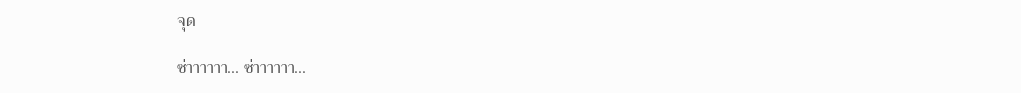จุด

ซ่าาาาาา... ซ่าาาาาา...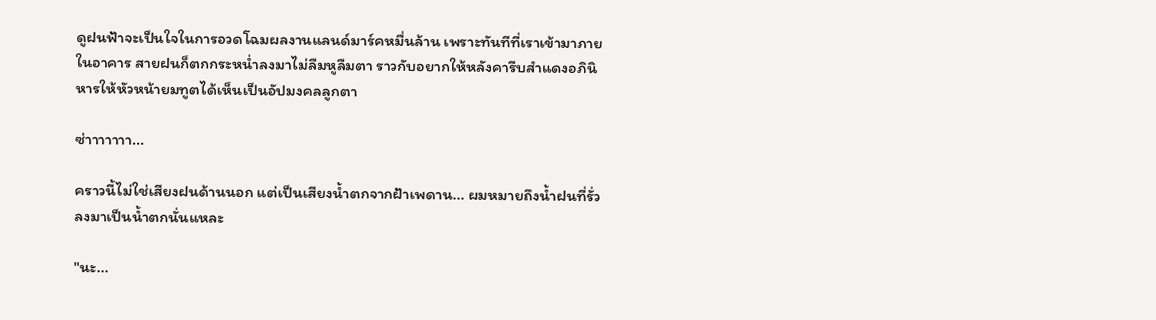ดูฝนฟ้าจะเป็นใจในการอวดโฉมผลงานแลนด์มาร์คหมื่นล้าน เพราะทันทีที่เราเข้ามาภายในอาคาร สายฝนก็ตกกระหน่ำลงมาไม่ลืมหูลืมตา ราวกับอยากให้หลังคารีบสำแดงอภินิหารให้หัวหน้ายมทูตได้เห็นเป็นอัปมงคลลูกตา

ซ่าาาาาาา...

คราวนี้ไม่ใช่เสียงฝนด้านนอก แต่เป็นเสียงน้ำตกจากฝ้าเพดาน... ผมหมายถึงน้ำฝนที่รั่วลงมาเป็นน้ำตกนั่นแหละ

"นะ...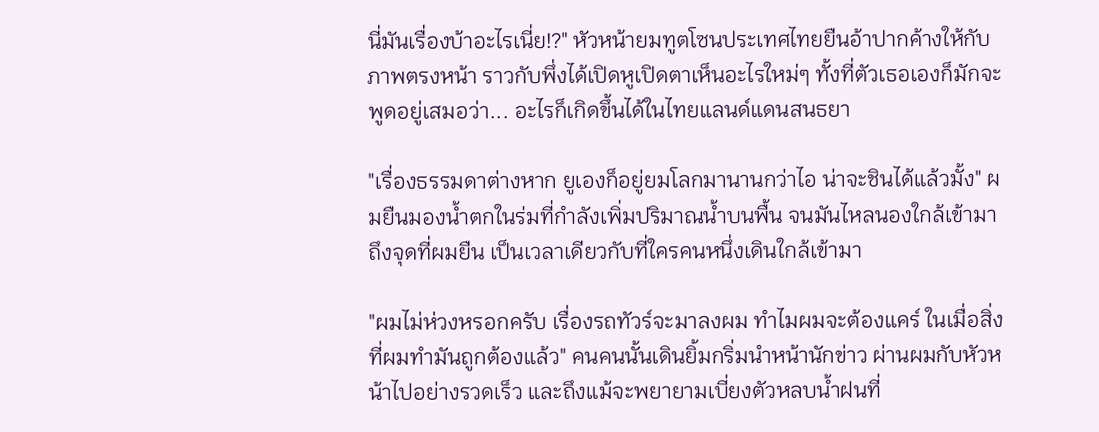นี่มันเรื่องบ้าอะไรเนี่ย!?" หัวหน้ายมทูตโซนประเทศไทยยืนอ้าปากค้างให้กับภาพตรงหน้า ราวกับพึ่งได้เปิดหูเปิดตาเห็นอะไรใหม่ๆ ทั้งที่ตัวเธอเองก็มักจะพูดอยู่เสมอว่า... อะไรก็เกิดขึ้นได้ในไทยแลนด์แดนสนธยา

"เรื่องธรรมดาต่างหาก ยูเองก็อยู่ยมโลกมานานกว่าไอ น่าจะชินได้แล้วมั้ง" ผมยืนมองน้ำตกในร่มที่กำลังเพิ่มปริมาณน้ำบนพื้น จนมันไหลนองใกล้เข้ามาถึงจุดที่ผมยืน เป็นเวลาเดียวกับที่ใครคนหนึ่งเดินใกล้เข้ามา

"ผมไม่ห่วงหรอกครับ เรื่องรถทัวร์จะมาลงผม ทำไมผมจะต้องแคร์ ในเมื่อสิ่งที่ผมทำมันถูกต้องแล้ว" คนคนนั้นเดินยิ้มกริ่มนำหน้านักข่าว ผ่านผมกับหัวหน้าไปอย่างรวดเร็ว และถึงแม้จะพยายามเบี่ยงตัวหลบน้ำฝนที่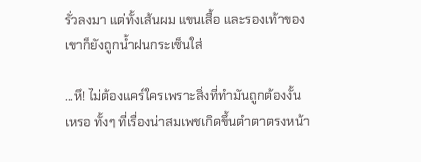รั่วลงมา แต่ทั้งเส้นผม แขนเสื้อ และรองเท้าของเขาก็ยังถูกน้ำฝนกระเซ็นใส่

...หึ! ไม่ต้องแคร์ใครเพราะสิ่งที่ทำมันถูกต้องงั้นเหรอ ทั้งๆ ที่เรื่องน่าสมเพชเกิดขึ้นตำตาตรงหน้า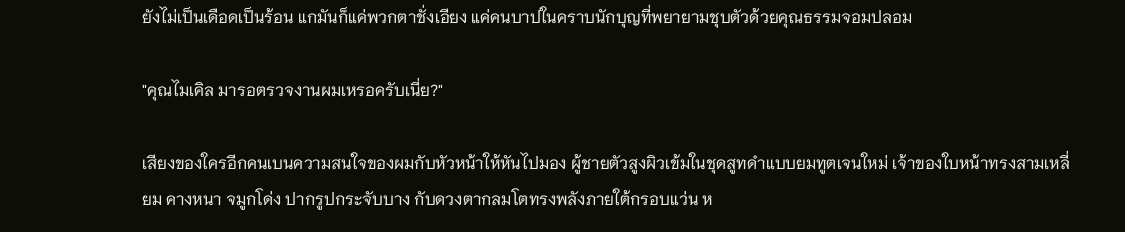ยังไม่เป็นเดือดเป็นร้อน แกมันก็แค่พวกตาชั่งเอียง แค่คนบาปในคราบนักบุญที่พยายามชุบตัวด้วยคุณธรรมจอมปลอม

"คุณไมเคิล มารอตรวจงานผมเหรอครับเนี่ย?"

เสียงของใครอีกคนเบนความสนใจของผมกับหัวหน้าให้หันไปมอง ผู้ชายตัวสูงผิวเข้มในชุดสูทดำแบบยมทูตเจนใหม่ เจ้าของใบหน้าทรงสามเหลี่ยม คางหนา จมูกโด่ง ปากรูปกระจับบาง กับดวงตากลมโตทรงพลังภายใต้กรอบแว่น ห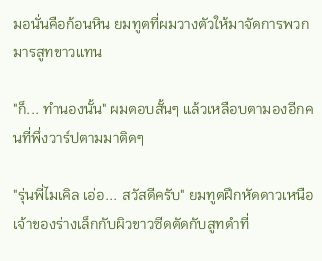มอนั่นคือก้อนหิน ยมทูตที่ผมวางตัวให้มาจัดการพวกมารสูทขาวแทน

"ก็... ทำนองนั้น" ผมตอบสั้นๆ แล้วเหลือบตามองอีกคนที่พึ่งวาร์ปตามมาติดๆ

"รุ่นพี่ไมเคิล เอ่อ... สวัสดีครับ" ยมทูตฝึกหัดดาวเหนือ เจ้าของร่างเล็กกับผิวขาวซีดตัดกับสูทดำที่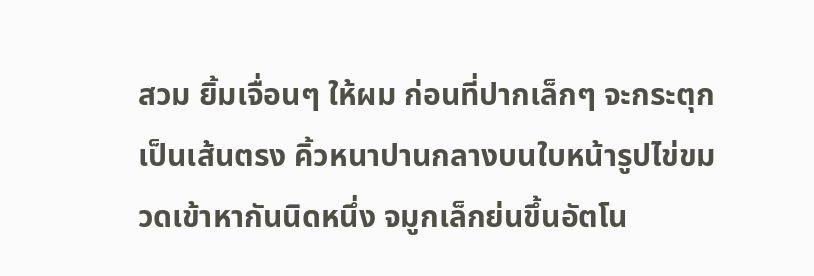สวม ยิ้มเจื่อนๆ ให้ผม ก่อนที่ปากเล็กๆ จะกระตุกเป็นเส้นตรง คิ้วหนาปานกลางบนใบหน้ารูปไข่ขมวดเข้าหากันนิดหนึ่ง จมูกเล็กย่นขึ้นอัตโน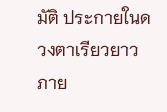มัติ ประกายในดวงตาเรียวยาวภาย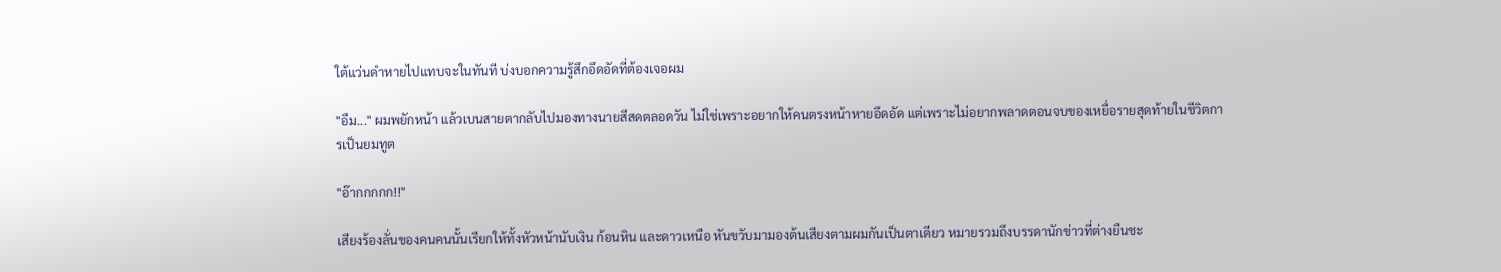ใต้แว่นดำหายไปแทบจะในทันที บ่งบอกความรู้สึกอึดอัดที่ต้องเจอผม

"อืม..." ผมพยักหน้า แล้วเบนสายตากลับไปมองทางนายสีสดตลอดวัน ไม่ใช่เพราะอยากให้คนตรงหน้าหายอึดอัด แต่เพราะไม่อยากพลาดตอนจบของเหยื่อรายสุดท้ายในชีวิตการเป็นยมทูต

"อ๊ากกกกก!!"

เสียงร้องลั่นของคนคนนั้นเรียกให้ทั้งหัวหน้านับเงิน ก้อนหิน และดาวเหนือ หันขวับมามองต้นเสียงตามผมกันเป็นตาเดียว หมายรวมถึงบรรดานักข่าวที่ต่างยืนชะ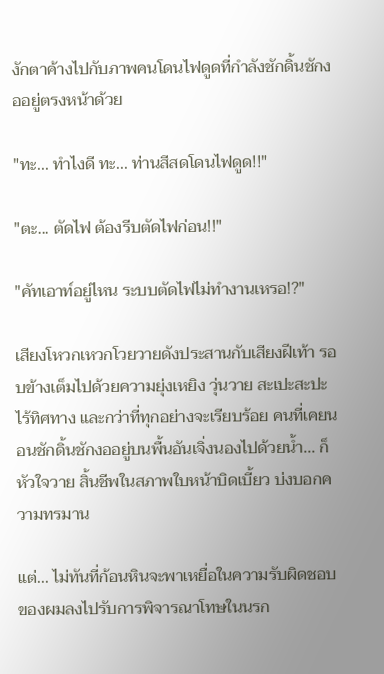งักตาค้างไปกับภาพคนโดนไฟดูดที่กำลังชักดิ้นชักงออยู่ตรงหน้าด้วย

"ทะ... ทำไงดี ทะ... ท่านสีสดโดนไฟดูด!!"

"ตะ... ตัดไฟ ต้องรีบตัดไฟก่อน!!"

"คัทเอาท์อยู่ไหน ระบบตัดไฟไม่ทำงานเหรอ!?"

เสียงโหวกเหวกโวยวายดังประสานกับเสียงฝีเท้า รอบข้างเต็มไปด้วยความยุ่งเหยิง วุ่นวาย สะเปะสะปะ ไร้ทิศทาง และกว่าที่ทุกอย่างจะเรียบร้อย คนที่เคยนอนชักดิ้นชักงออยู่บนพื้นอันเจิ่งนองไปด้วยน้ำ... ก็หัวใจวาย สิ้นชีพในสภาพใบหน้าบิดเบี้ยว บ่งบอกความทรมาน

แต่... ไม่ทันที่ก้อนหินจะพาเหยื่อในความรับผิดชอบของผมลงไปรับการพิจารณาโทษในนรก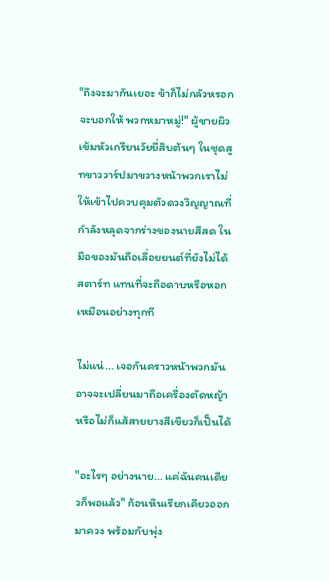"ถึงจะมากันเยอะ ข้าก็ไม่กลัวหรอกจะบอกให้ พวกหมาหมู่!" ผู้ชายผิวเข้มหัวเกรียนวัยยี่สิบต้นๆ ในชุดสูทขาววาร์ปมาขวางหน้าพวกเราไม่ให้เข้าไปควบคุมตัวดวงวิญญาณที่กำลังหลุดจากร่างของนายสีสด ในมือของมันถือเลื่อยยนต์ที่ยังไม่ได้สตาร์ท แทนที่จะถือดาบหรือหอกเหมือนอย่างทุกที

ไม่แน่... เจอกันคราวหน้าพวกมันอาจจะเปลี่ยนมาถือเครื่องตัดหญ้า หรือไม่ก็แส้สายยางสีเขียวก็เป็นได้

"อะไรๆ อย่างนาย... แค่ฉันคนเดียวก็พอแล้ว" ก้อนหินเรียกเคียวออกมาควง พร้อมกับพุ่ง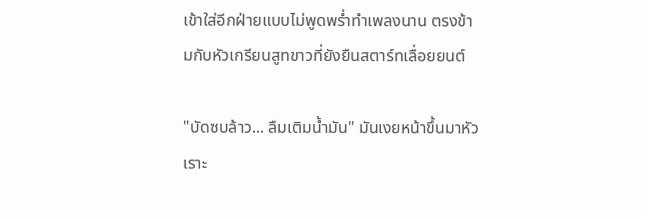เข้าใส่อีกฝ่ายแบบไม่พูดพร่ำทำเพลงนาน ตรงข้ามกับหัวเกรียนสูทขาวที่ยังยืนสตาร์ทเลื่อยยนต์

"บัดซบล้าว... ลืมเติมน้ำมัน" มันเงยหน้าขึ้นมาหัวเราะ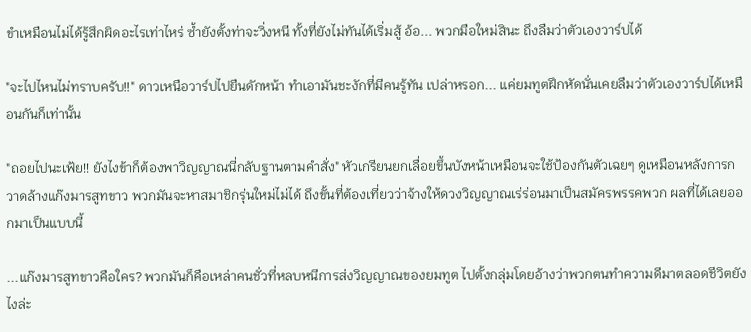ขำเหมือนไม่ได้รู้สึกผิดอะไรเท่าไหร่ ซ้ำยังตั้งท่าจะวิ่งหนี ทั้งที่ยังไม่ทันได้เริ่มสู้ อ้อ... พวกมือใหม่สินะ ถึงลืมว่าตัวเองวาร์ปได้

"จะไปไหนไม่ทราบครับ!!" ดาวเหนือวาร์ปไปยืนดักหน้า ทำเอามันชะงักที่มีคนรู้ทัน เปล่าหรอก... แค่ยมทูตฝึกหัดนั่นเคยลืมว่าตัวเองวาร์ปได้เหมือนกันก็เท่านั้น

"ถอยไปนะเฟ้ย!! ยังไงข้าก็ต้องพาวิญญาณนี่กลับฐานตามคำสั่ง" หัวเกรียนยกเลื่อยขึ้นบังหน้าเหมือนจะใช้ป้องกันตัวเฉยๆ ดูเหมือนหลังการกวาดล้างแก๊งมารสูทขาว พวกมันจะหาสมาชิกรุ่นใหม่ไม่ได้ ถึงขั้นที่ต้องเที่ยวว่าจ้างให้ดวงวิญญาณเร่ร่อนมาเป็นสมัครพรรคพวก ผลที่ได้เลยออกมาเป็นแบบนี้

...แก๊งมารสูทขาวคือใคร? พวกมันก็คือเหล่าคนชั่วที่หลบหนีการส่งวิญญาณของยมทูต ไปตั้งกลุ่มโดยอ้างว่าพวกตนทำความดีมาตลอดชีวิตยังไงล่ะ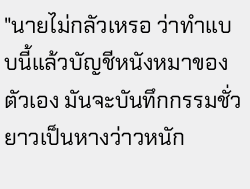"นายไม่กลัวเหรอ ว่าทำแบบนี้แล้วบัญชีหนังหมาของตัวเอง มันจะบันทึกกรรมชั่วยาวเป็นหางว่าวหนัก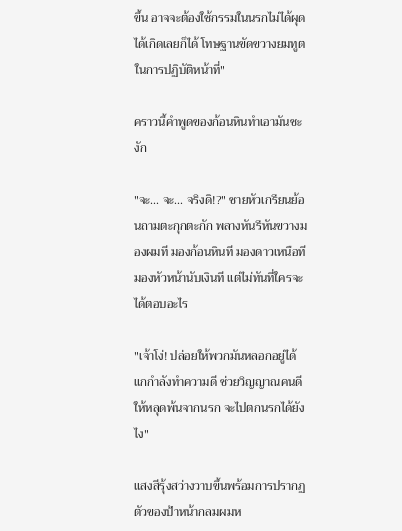ขึ้น อาจจะต้องใช้กรรมในนรกไม่ได้ผุดได้เกิดเลยก็ได้ โทษฐานขัดขวางยมทูตในการปฏิบัติหน้าที่"

คราวนี้คำพูดของก้อนหินทำเอามันชะงัก

"จะ... จะ... จริงดิ!?" ชายหัวเกรียนย้อนถามตะกุกตะกัก พลางหันรีหันขวางมองผมที มองก้อนหินที มองดาวเหนือที มองหัวหน้านับเงินที แต่ไม่ทันที่ใครจะได้ตอบอะไร

"เจ้าโง่! ปล่อยให้พวกมันหลอกอยู่ได้ แกกำลังทำความดี ช่วยวิญญาณคนดีให้หลุดพ้นจากนรก จะไปตกนรกได้ยังไง"

แสงสีรุ้งสว่างวาบขึ้นพร้อมการปรากฏตัวของป้าหน้ากลมผมห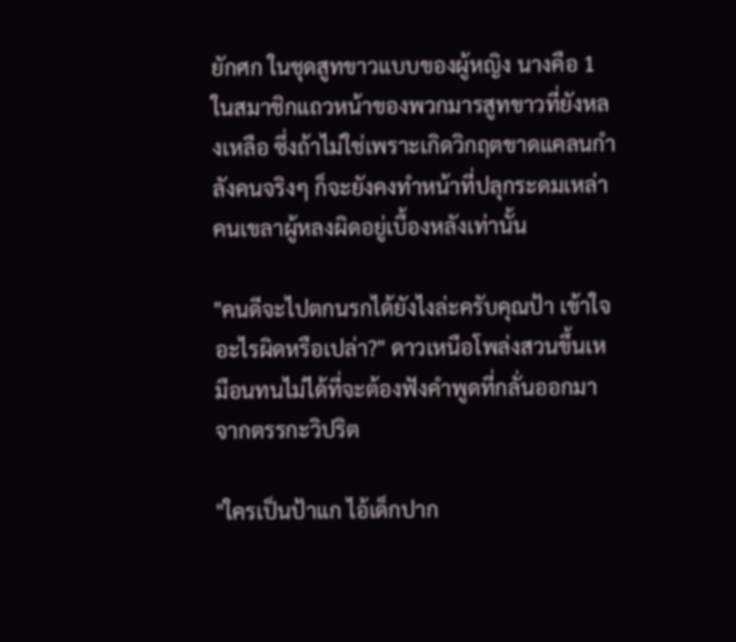ยักศก ในชุดสูทขาวแบบของผู้หญิง นางคือ 1 ในสมาชิกแถวหน้าของพวกมารสูทขาวที่ยังหลงเหลือ ซึ่งถ้าไม่ใช่เพราะเกิดวิกฤตขาดแคลนกำลังคนจริงๆ ก็จะยังคงทำหน้าที่ปลุกระดมเหล่าคนเขลาผู้หลงผิดอยู่เบื้องหลังเท่านั้น

"คนดีจะไปตกนรกได้ยังไงล่ะครับคุณป้า เข้าใจอะไรผิดหรือเปล่า?" ดาวเหนือโพล่งสวนขึ้นเหมือนทนไม่ได้ที่จะต้องฟังคำพูดที่กลั่นออกมาจากตรรกะวิปริต

"ใครเป็นป้าแก ไอ้เด็กปาก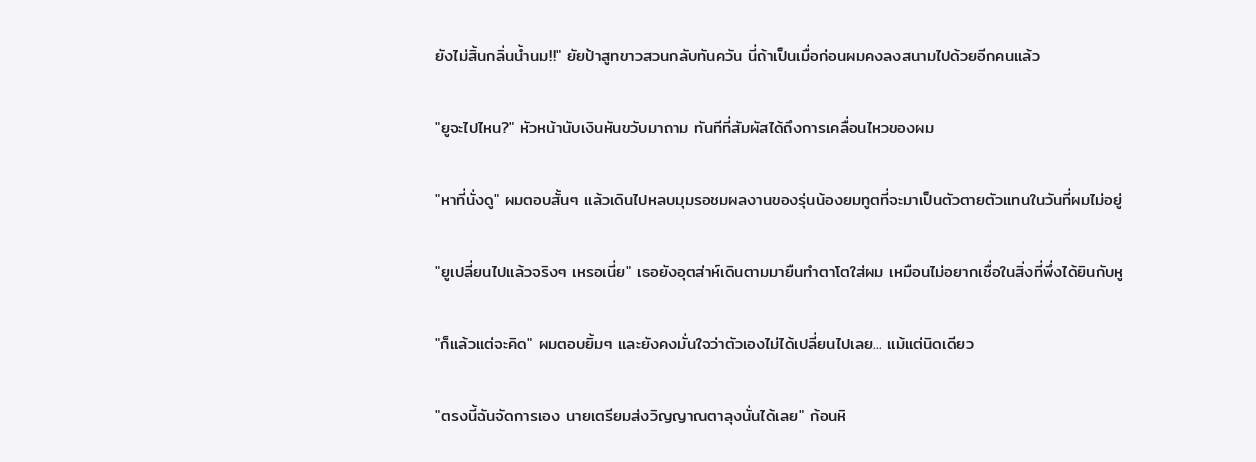ยังไม่สิ้นกลิ่นน้ำนม!!" ยัยป้าสูทขาวสวนกลับทันควัน นี่ถ้าเป็นเมื่อก่อนผมคงลงสนามไปด้วยอีกคนแล้ว

"ยูจะไปไหน?" หัวหน้านับเงินหันขวับมาถาม ทันทีที่สัมผัสได้ถึงการเคลื่อนไหวของผม

"หาที่นั่งดู" ผมตอบสั้นๆ แล้วเดินไปหลบมุมรอชมผลงานของรุ่นน้องยมทูตที่จะมาเป็นตัวตายตัวแทนในวันที่ผมไม่อยู่

"ยูเปลี่ยนไปแล้วจริงๆ เหรอเนี่ย" เธอยังอุตส่าห์เดินตามมายืนทำตาโตใส่ผม เหมือนไม่อยากเชื่อในสิ่งที่พึ่งได้ยินกับหู

"ก็แล้วแต่จะคิด" ผมตอบยิ้มๆ และยังคงมั่นใจว่าตัวเองไม่ได้เปลี่ยนไปเลย... แม้แต่นิดเดียว

"ตรงนี้ฉันจัดการเอง นายเตรียมส่งวิญญาณตาลุงนั่นได้เลย" ก้อนหิ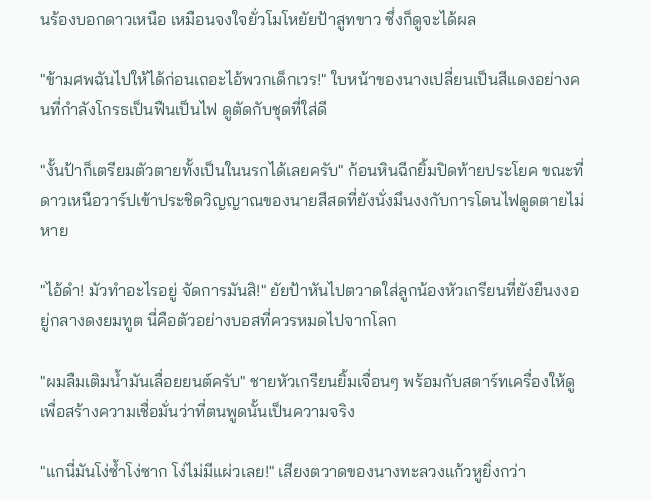นร้องบอกดาวเหนือ เหมือนจงใจยั่วโมโหยัยป้าสูทขาว ซึ่งก็ดูจะได้ผล

"ข้ามศพฉันไปให้ได้ก่อนเถอะไอ้พวกเด็กเวร!" ใบหน้าของนางเปลี่ยนเป็นสีแดงอย่างคนที่กำลังโกรธเป็นฟืนเป็นไฟ ดูตัดกับชุดที่ใส่ดี

"งั้นป้าก็เตรียมตัวตายทั้งเป็นในนรกได้เลยครับ" ก้อนหินฉีกยิ้มปิดท้ายประโยค ขณะที่ดาวเหนือวาร์ปเข้าประชิดวิญญาณของนายสีสดที่ยังนั่งมึนงงกับการโดนไฟดูดตายไม่หาย

"ไอ้ดำ! มัวทำอะไรอยู่ จัดการมันสิ!" ยัยป้าหันไปตวาดใส่ลูกน้องหัวเกรียนที่ยังยืนงงอยู่กลางดงยมทูต นี่คือตัวอย่างบอสที่ควรหมดไปจากโลก

"ผมลืมเติมน้ำมันเลื่อยยนต์ครับ" ชายหัวเกรียนยิ้มเจื่อนๆ พร้อมกับสตาร์ทเครื่องให้ดูเพื่อสร้างความเชื่อมั่นว่าที่ตนพูดนั้นเป็นความจริง

"แกนี่มันโง่ซ้ำโง่ซาก โง่ไม่มีแผ่วเลย!" เสียงตวาดของนางทะลวงแก้วหูยิ่งกว่า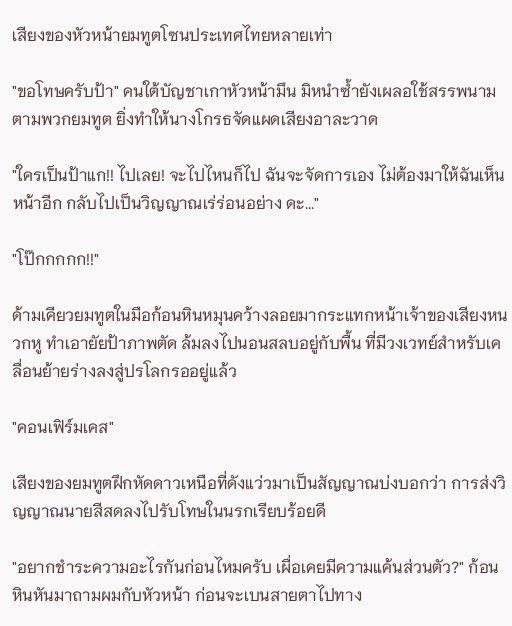เสียงของหัวหน้ายมทูตโซนประเทศไทยหลายเท่า

"ขอโทษครับป้า" คนใต้บัญชาเกาหัวหน้ามึน มิหนำซ้ำยังเผลอใช้สรรพนามตามพวกยมทูต ยิ่งทำให้นางโกรธจัดแผดเสียงอาละวาด

"ใครเป็นป้าแก!! ไปเลย! จะไปไหนก็ไป ฉันจะจัดการเอง ไม่ต้องมาให้ฉันเห็นหน้าอีก กลับไปเป็นวิญญาณเร่ร่อนอย่าง ดะ..."

"โป๊กกกกก!!"

ด้ามเคียวยมทูตในมือก้อนหินหมุนคว้างลอยมากระแทกหน้าเจ้าของเสียงหนวกหู ทำเอายัยป้าภาพตัด ล้มลงไปนอนสลบอยู่กับพื้น ที่มีวงเวทย์สำหรับเคลื่อนย้ายร่างลงสู่ปรโลกรออยู่แล้ว

"คอนเฟิร์มเคส"

เสียงของยมทูตฝึกหัดดาวเหนือที่ดังแว่วมาเป็นสัญญาณบ่งบอกว่า การส่งวิญญาณนายสีสดลงไปรับโทษในนรกเรียบร้อยดี

"อยากชำระความอะไรกันก่อนไหมครับ เผื่อเคยมีความแค้นส่วนตัว?" ก้อนหินหันมาถามผมกับหัวหน้า ก่อนจะเบนสายตาไปทาง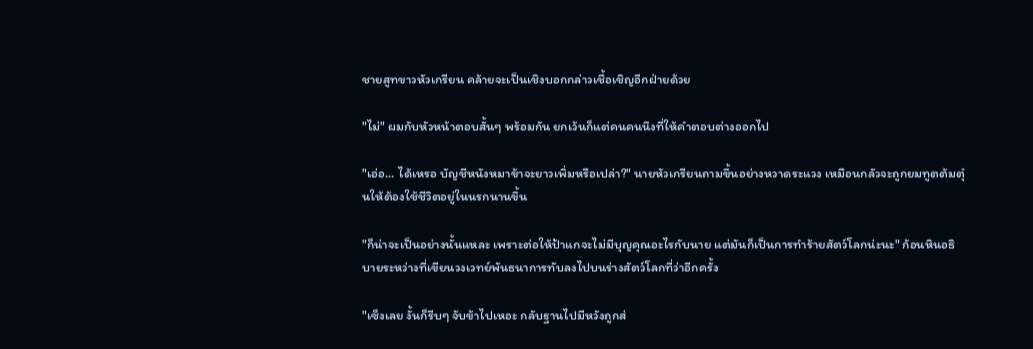ชายสูทขาวหัวเกรียน คล้ายจะเป็นเชิงบอกกล่าวเชื้อเชิญอีกฝ่ายด้วย

"ไม่" ผมกับหัวหน้าตอบสั้นๆ พร้อมกัน ยกเว้นก็แต่คนคนนึงที่ให้คำตอบต่างออกไป

"เอ่อ... ได้เหรอ บัญชีหนังหมาข้าจะยาวเพิ่มหรือเปล่า?" นายหัวเกรียนถามขึ้นอย่างหวาดระแวง เหมือนกลัวจะถูกยมทูตต้มตุ๋นให้ต้องใช้ชีวิตอยู่ในนรกนานขึ้น

"ก็น่าจะเป็นอย่างนั้นแหละ เพราะต่อให้ป้าแกจะไม่มีบุญคุณอะไรกับนาย แต่มันก็เป็นการทำร้ายสัตว์โลกน่ะนะ" ก้อนหินอธิบายระหว่างที่เขียนวงเวทย์พันธนาการทับลงไปบนร่างสัตว์โลกที่ว่าอีกครั้ง

"เซ็งเลย งั้นก็รีบๆ จับข้าไปเหอะ กลับฐานไปมีหวังถูกส่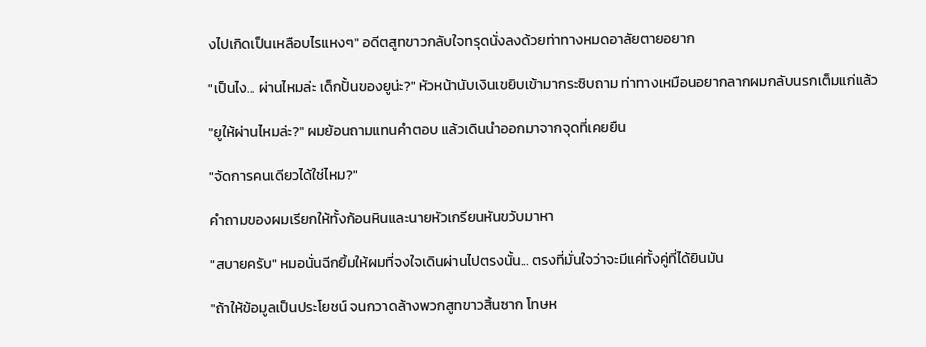งไปเกิดเป็นเหลือบไรแหงๆ" อดีตสูทขาวกลับใจทรุดนั่งลงด้วยท่าทางหมดอาลัยตายอยาก

"เป็นไง... ผ่านไหมล่ะ เด็กปั้นของยูน่ะ?" หัวหน้านับเงินเขยิบเข้ามากระซิบถาม ท่าทางเหมือนอยากลากผมกลับนรกเต็มแก่แล้ว

"ยูให้ผ่านไหมล่ะ?" ผมย้อนถามแทนคำตอบ แล้วเดินนำออกมาจากจุดที่เคยยืน

"จัดการคนเดียวได้ใช่ไหม?"

คำถามของผมเรียกให้ทั้งก้อนหินและนายหัวเกรียนหันขวับมาหา

"สบายครับ" หมอนั่นฉีกยิ้มให้ผมที่จงใจเดินผ่านไปตรงนั้น... ตรงที่มั่นใจว่าจะมีแค่ทั้งคู่ที่ได้ยินมัน

"ถ้าให้ข้อมูลเป็นประโยชน์ จนกวาดล้างพวกสูทขาวสิ้นซาก โทษห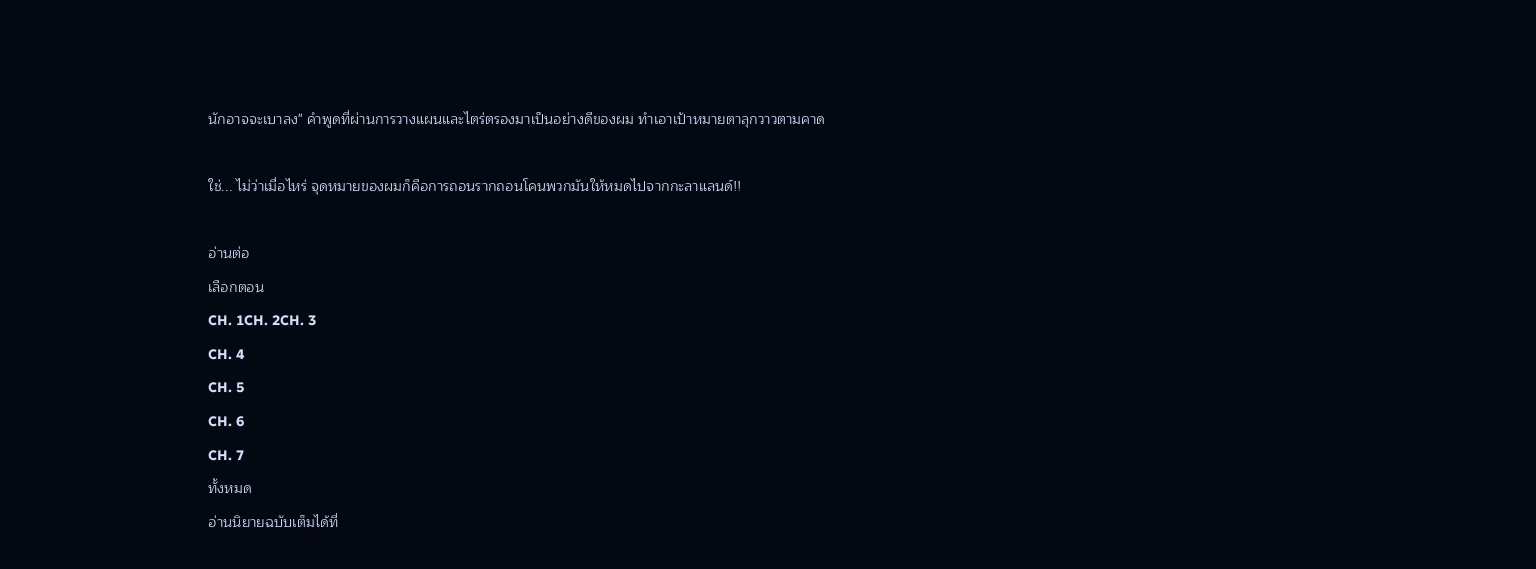นักอาจจะเบาลง" คำพูดที่ผ่านการวางแผนและไตร่ตรองมาเป็นอย่างดีของผม ทำเอาเป้าหมายตาลุกวาวตามคาด

ใช่... ไม่ว่าเมื่อไหร่ จุดหมายของผมก็คือการถอนรากถอนโคนพวกมันให้หมดไปจากกะลาแลนด์!!

อ่านต่อ
เลือกตอน
CH. 1CH. 2CH. 3
CH. 4
CH. 5
CH. 6
CH. 7
ทั้งหมด
อ่านนิยายฉบับเต็มได้ที่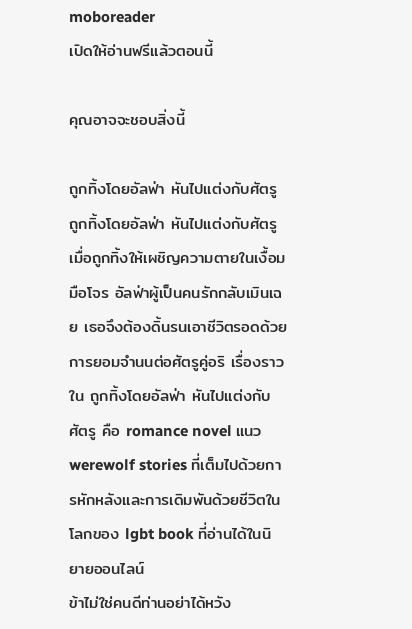moboreader
เปิดให้อ่านฟรีแล้วตอนนี้

คุณอาจจะชอบสิ่งนี้

ถูกทิ้งโดยอัลฟ่า หันไปแต่งกับศัตรู
ถูกทิ้งโดยอัลฟ่า หันไปแต่งกับศัตรู
เมื่อถูกทิ้งให้เผชิญความตายในเงื้อมมือโจร อัลฟ่าผู้เป็นคนรักกลับเมินเฉย เธอจึงต้องดิ้นรนเอาชีวิตรอดด้วยการยอมจำนนต่อศัตรูคู่อริ เรื่องราวใน ถูกทิ้งโดยอัลฟ่า หันไปแต่งกับศัตรู คือ romance novel แนว werewolf stories ที่เต็มไปด้วยการหักหลังและการเดิมพันด้วยชีวิตในโลกของ lgbt book ที่อ่านได้ในนิยายออนไลน์
ข้าไม่ใช่คนดีท่านอย่าได้หวัง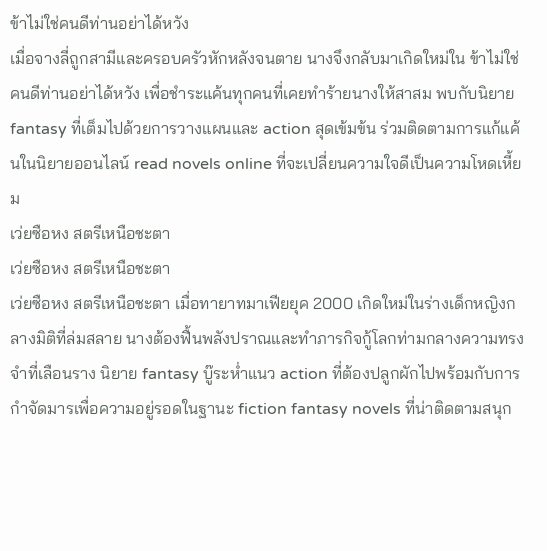ข้าไม่ใช่คนดีท่านอย่าได้หวัง
เมื่อจางลี่ถูกสามีและครอบครัวหักหลังจนตาย นางจึงกลับมาเกิดใหม่ใน ข้าไม่ใช่คนดีท่านอย่าได้หวัง เพื่อชำระแค้นทุกคนที่เคยทำร้ายนางให้สาสม พบกับนิยาย fantasy ที่เต็มไปด้วยการวางแผนและ action สุดเข้มข้น ร่วมติดตามการแก้แค้นในนิยายออนไลน์ read novels online ที่จะเปลี่ยนความใจดีเป็นความโหดเหี้ยม
เว่ยซือหง สตรีเหนือชะตา
เว่ยซือหง สตรีเหนือชะตา
เว่ยซือหง สตรีเหนือชะตา เมื่อทายาทมาเฟียยุค 2000 เกิดใหม่ในร่างเด็กหญิงกลางมิติที่ล่มสลาย นางต้องฟื้นพลังปราณและทำภารกิจกู้โลกท่ามกลางความทรงจำที่เลือนราง นิยาย fantasy บู๊ระห่ำแนว action ที่ต้องปลูกผักไปพร้อมกับการกำจัดมารเพื่อความอยู่รอดในฐานะ fiction fantasy novels ที่น่าติดตามสนุก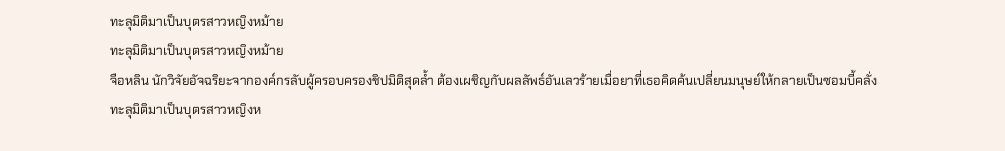ทะลุมิติมาเป็นบุตรสาวหญิงหม้าย
ทะลุมิติมาเป็นบุตรสาวหญิงหม้าย
จือหลิน นักวิจัยอัจฉริยะจากองค์กรลับผู้ครอบครองชิปมิติสุดล้ำ ต้องเผชิญกับผลลัพธ์อันเลวร้ายเมื่อยาที่เธอคิดค้นเปลี่ยนมนุษย์ให้กลายเป็นซอมบี้คลั่ง ทะลุมิติมาเป็นบุตรสาวหญิงห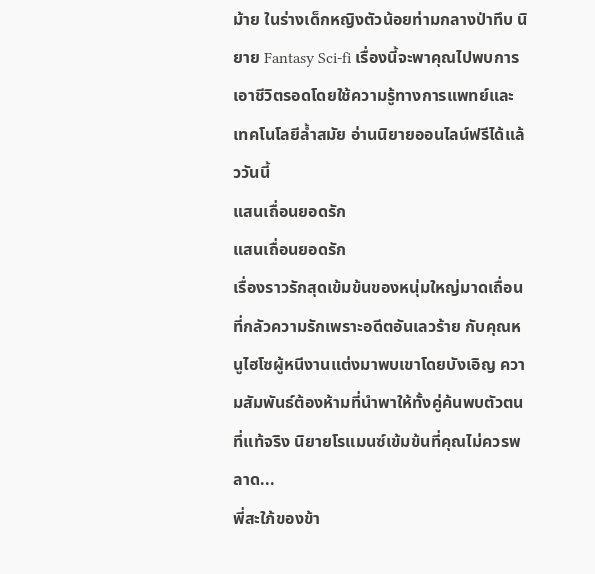ม้าย ในร่างเด็กหญิงตัวน้อยท่ามกลางป่าทึบ นิยาย Fantasy Sci-fi เรื่องนี้จะพาคุณไปพบการเอาชีวิตรอดโดยใช้ความรู้ทางการแพทย์และเทคโนโลยีล้ำสมัย อ่านนิยายออนไลน์ฟรีได้แล้ววันนี้
แสนเถื่อนยอดรัก
แสนเถื่อนยอดรัก
เรื่องราวรักสุดเข้มข้นของหนุ่มใหญ่มาดเถื่อนที่กลัวความรักเพราะอดีตอันเลวร้าย กับคุณหนูไฮโซผู้หนีงานแต่งมาพบเขาโดยบังเอิญ ความสัมพันธ์ต้องห้ามที่นำพาให้ทั้งคู่ค้นพบตัวตนที่แท้จริง นิยายโรแมนซ์เข้มข้นที่คุณไม่ควรพลาด...
พี่สะใภ้ของข้า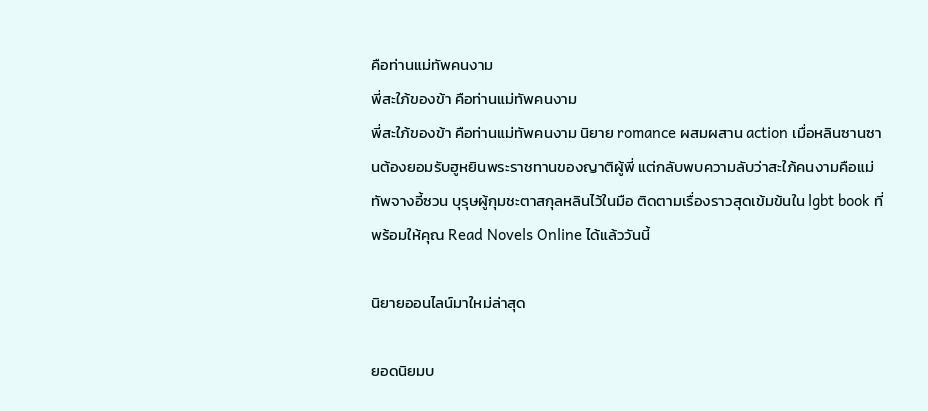คือท่านแม่ทัพคนงาม
พี่สะใภ้ของข้า คือท่านแม่ทัพคนงาม
พี่สะใภ้ของข้า คือท่านแม่ทัพคนงาม นิยาย romance ผสมผสาน action เมื่อหลินซานซานต้องยอมรับฮูหยินพระราชทานของญาติผู้พี่ แต่กลับพบความลับว่าสะใภ้คนงามคือแม่ทัพจางอี้ซวน บุรุษผู้กุมชะตาสกุลหลินไว้ในมือ ติดตามเรื่องราวสุดเข้มข้นใน lgbt book ที่พร้อมให้คุณ Read Novels Online ได้แล้ววันนี้

นิยายออนไลน์มาใหม่ล่าสุด

ยอดนิยมบ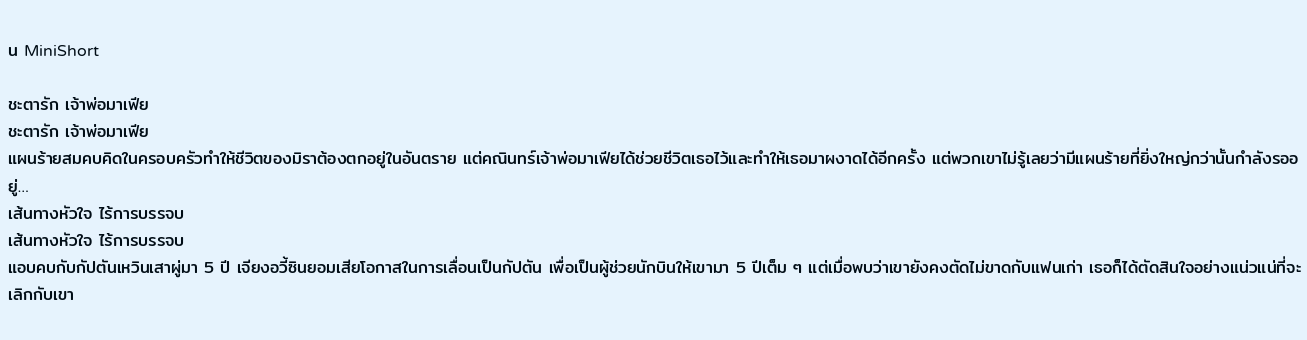น MiniShort

ชะตารัก เจ้าพ่อมาเฟีย
ชะตารัก เจ้าพ่อมาเฟีย
แผนร้ายสมคบคิดในครอบครัวทำให้ชีวิตของมิราต้องตกอยู่ในอันตราย แต่คณินทร์เจ้าพ่อมาเฟียได้ช่วยชีวิตเธอไว้และทำให้เธอมาผงาดได้อีกครั้ง แต่พวกเขาไม่รู้เลยว่ามีแผนร้ายที่ยิ่งใหญ่กว่านั้นกำลังรออยู่…
เส้นทางหัวใจ ไร้การบรรจบ
เส้นทางหัวใจ ไร้การบรรจบ
แอบคบกับกัปตันเหวินเสาผู่มา 5 ปี เจียงอวี้ซินยอมเสียโอกาสในการเลื่อนเป็นกัปตัน เพื่อเป็นผู้ช่วยนักบินให้เขามา 5 ปีเต็ม ๆ แต่เมื่อพบว่าเขายังคงตัดไม่ขาดกับแฟนเก่า เธอก็ได้ตัดสินใจอย่างแน่วแน่ที่จะเลิกกับเขา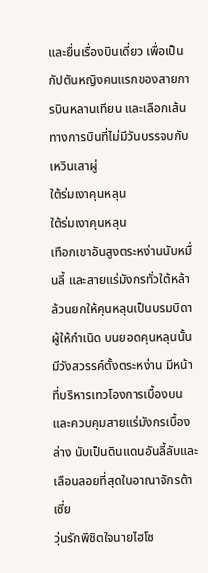และยื่นเรื่องบินเดี่ยว เพื่อเป็นกัปตันหญิงคนแรกของสายการบินหลานเทียน และเลือกเส้นทางการบินที่ไม่มีวันบรรจบกับเหวินเสาผู่
ใต้ร่มเงาคุนหลุน
ใต้ร่มเงาคุนหลุน
เทือกเขาอันสูงตระหง่านนับหมื่นลี้ และสายแร่มังกรทั่วใต้หล้า ล้วนยกให้คุนหลุนเป็นบรมบิดาผู้ให้กำเนิด บนยอดคุนหลุนนั้น มีวังสวรรค์ตั้งตระหง่าน มีหน้าที่บริหารเทวโองการเบื้องบน และควบคุมสายแร่มังกรเบื้องล่าง นับเป็นดินแดนอันลี้ลับและเลือนลอยที่สุดในอาณาจักรต้าเซี่ย
วุ่นรักพิชิตใจนายไฮโซ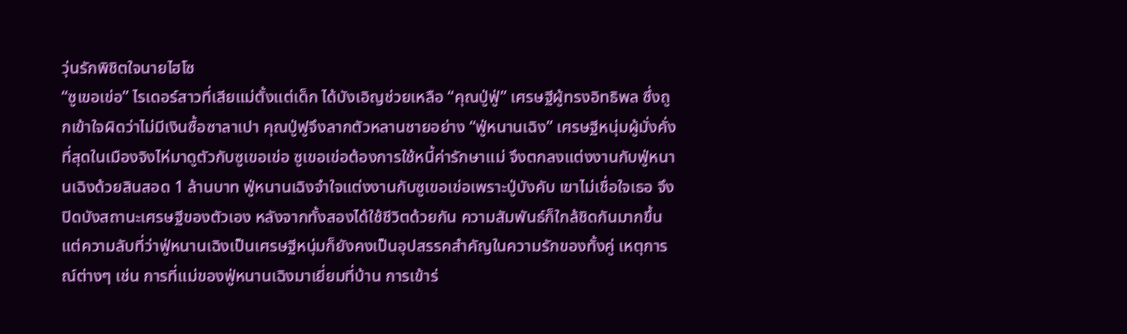วุ่นรักพิชิตใจนายไฮโซ
“ซูเขอเข่อ” ไรเดอร์สาวที่เสียแม่ตั้งแต่เด็ก ได้บังเอิญช่วยเหลือ “คุณปู่ฟู่” เศรษฐีผู้ทรงอิทธิพล ซึ่งถูกเข้าใจผิดว่าไม่มีเงินซื้อซาลาเปา คุณปู่ฟูจึงลากตัวหลานชายอย่าง “ฟู่หนานเฉิง” เศรษฐีหนุ่มผู้มั่งคั่งที่สุดในเมืองจิงไห่มาดูตัวกับซูเขอเข่อ ซูเขอเข่อต้องการใช้หนี้ค่ารักษาแม่ จึงตกลงแต่งงานกับฟู่หนานเฉิงด้วยสินสอด 1 ล้านบาท ฟู่หนานเฉิงจำใจแต่งงานกับซูเขอเข่อเพราะปู่บังคับ เขาไม่เชื่อใจเธอ จึงปิดบังสถานะเศรษฐีของตัวเอง หลังจากทั้งสองได้ใช้ชีวิตด้วยกัน ความสัมพันธ์ก็ใกล้ชิดกันมากขึ้น แต่ความลับที่ว่าฟู่หนานเฉิงเป็นเศรษฐีหนุ่มก็ยังคงเป็นอุปสรรคสำคัญในความรักของทั้งคู่ เหตุการณ์ต่างๆ เช่น การที่แม่ของฟู่หนานเฉิงมาเยี่ยมที่บ้าน การเข้าร่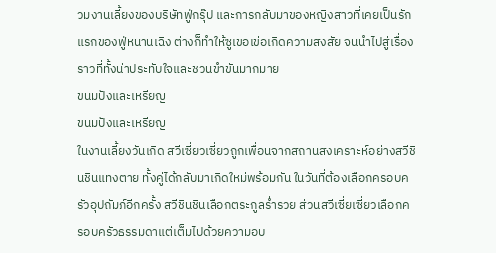วมงานเลี้ยงของบริษัทฟู่กรุ๊ป และการกลับมาของหญิงสาวที่เคยเป็นรักแรกของฟู่หนานเฉิง ต่างก็ทำให้ซูเขอเข่อเกิดความสงสัย จนนำไปสู่เรื่องราวที่ทั้งน่าประทับใจและชวนขำขันมากมาย
ขนมปังและเหรียญ
ขนมปังและเหรียญ
ในงานเลี้ยงวันเกิด สวีเซี่ยวเซี่ยวถูกเพื่อนจากสถานสงเคราะห์อย่างสวีชินชินแทงตาย ทั้งคู่ได้กลับมาเกิดใหม่พร้อมกัน ในวันที่ต้องเลือกครอบครัวอุปถัมภ์อีกครั้ง สวีชินชินเลือกตระกูลร่ำรวย ส่วนสวีเซี่ยเซี่ยวเลือกครอบครัวธรรมดาแต่เต็มไปด้วยความอบ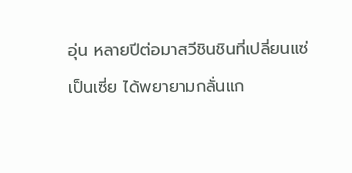อุ่น หลายปีต่อมาสวีชินชินที่เปลี่ยนแซ่เป็นเซี่ย ได้พยายามกลั่นแก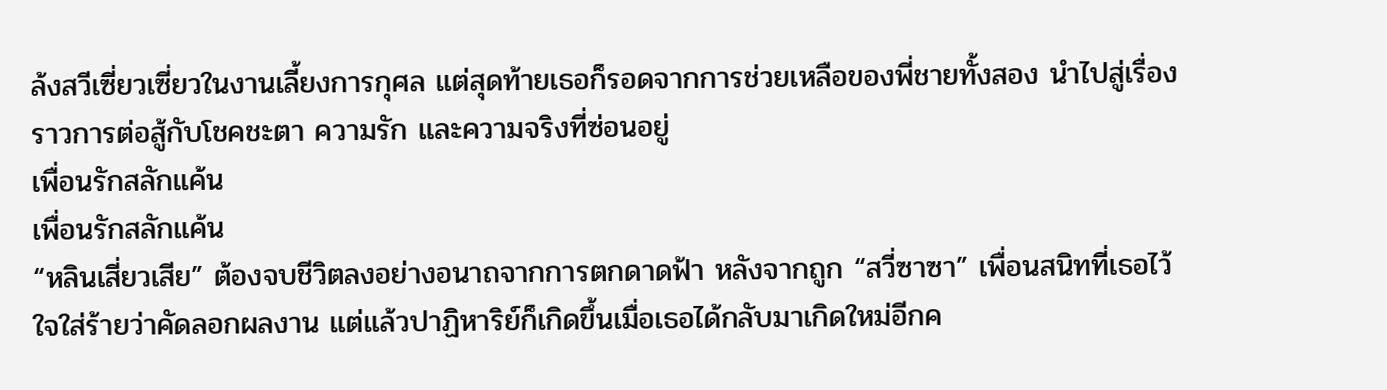ล้งสวีเซี่ยวเซี่ยวในงานเลี้ยงการกุศล แต่สุดท้ายเธอก็รอดจากการช่วยเหลือของพี่ชายทั้งสอง นำไปสู่เรื่องราวการต่อสู้กับโชคชะตา ความรัก และความจริงที่ซ่อนอยู่
เพื่อนรักสลักแค้น
เพื่อนรักสลักแค้น
“หลินเสี่ยวเสีย” ต้องจบชีวิตลงอย่างอนาถจากการตกดาดฟ้า หลังจากถูก “สวี่ซาซา” เพื่อนสนิทที่เธอไว้ใจใส่ร้ายว่าคัดลอกผลงาน แต่แล้วปาฏิหาริย์ก็เกิดขึ้นเมื่อเธอได้กลับมาเกิดใหม่อีกค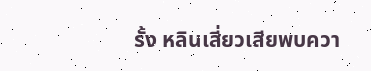รั้ง หลินเสี่ยวเสียพบควา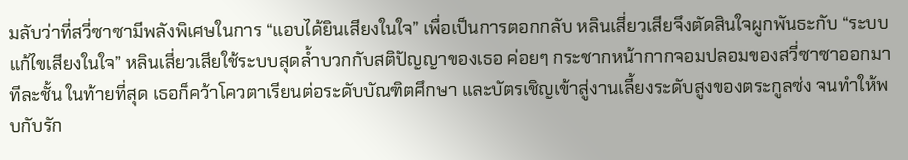มลับว่าที่สวี่ซาซามีพลังพิเศษในการ “แอบได้ยินเสียงในใจ” เพื่อเป็นการตอกกลับ หลินเสี่ยวเสียจึงตัดสินใจผูกพันธะกับ “ระบบแก้ไขเสียงในใจ” หลินเสี่ยวเสียใช้ระบบสุดล้ำบวกกับสติปัญญาของเธอ ค่อยๆ กระชากหน้ากากจอมปลอมของสวี่ซาซาออกมาทีละชั้น ในท้ายที่สุด เธอก็คว้าโควตาเรียนต่อระดับบัณฑิตศึกษา และบัตรเชิญเข้าสู่งานเลี้ยงระดับสูงของตระกูลซ่ง จนทำให้พบกับรัก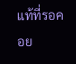แท้ที่รอคอย